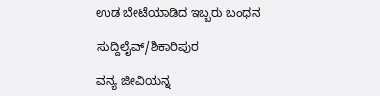ಉಡ ಬೇಟೆಯಾಡಿದ ಇಬ್ಬರು ಬಂಧನ

ಸುದ್ದಿಲೈವ್/ಶಿಕಾರಿಪುರ

ವನ್ಯ ಜೀವಿಯನ್ನ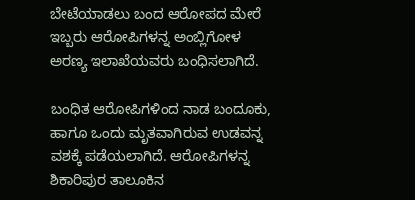ಬೇಟೆಯಾಡಲು ಬಂದ ಆರೋಪದ ಮೇರೆ ಇಬ್ಬರು ಆರೋಪಿಗಳನ್ನ ಅಂಬ್ಲಿಗೋಳ ಅರಣ್ಯ ಇಲಾಖೆಯವರು ಬಂಧಿಸಲಾಗಿದೆ.

ಬಂಧಿತ ಆರೋಪಿಗಳಿಂದ ನಾಡ ಬಂದೂಕು, ಹಾಗೂ ಒಂದು ಮೃತವಾಗಿರುವ ಉಡವನ್ನ ವಶಕ್ಕೆ ಪಡೆಯಲಾಗಿದೆ. ಆರೋಪಿಗಳನ್ನ  ಶಿಕಾರಿಪುರ ತಾಲೂಕಿನ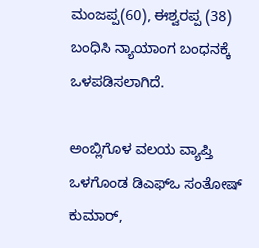ಮಂಜಪ್ಪ(60), ಈಶ್ವರಪ್ಪ (38) ಬಂಧಿಸಿ ನ್ಯಾಯಾಂಗ ಬಂಧನಕ್ಕೆ ಒಳಪಡಿಸಲಾಗಿದೆ.

ಅಂಬ್ಲಿಗೊಳ ವಲಯ ವ್ಯಾಪ್ತಿ ಒಳಗೊಂಡ ಡಿಎಫ್‌ಒ ಸಂತೋಷ್‌ ಕುಮಾರ್‌,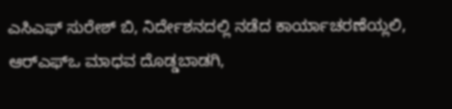ಎಸಿಎಫ್‌ ಸುರೇಶ್‌ ಬಿ, ನಿರ್ದೇಶನದಲ್ಲಿ ನಡೆದ ಕಾರ್ಯಾಚರಣೆಯ್ಲಲಿ, ಆರ್‌ಎಫ್‌ಒ ಮಾಧವ ದೊಡ್ಡಬಾಡಗಿ,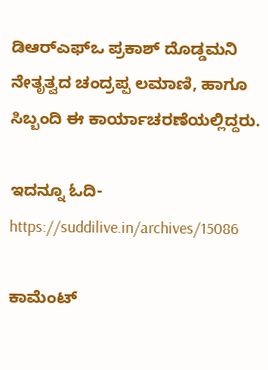ಡಿಆರ್‌ಎಫ್‌ಒ ಪ್ರಕಾಶ್ ದೊಡ್ಡಮನಿ ನೇತೃತ್ವದ ಚಂದ್ರಪ್ಪ ಲಮಾಣಿ, ಹಾಗೂ ಸಿಬ್ಬಂದಿ ಈ ಕಾರ್ಯಾಚರಣೆಯಲ್ಲಿದ್ದರು.

ಇದನ್ನೂ ಓದಿ-https://suddilive.in/archives/15086

ಕಾಮೆಂಟ್‌‌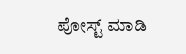ಪೋಸ್ಟ್‌ ಮಾಡಿ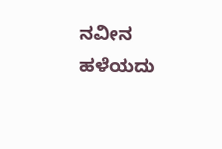ನವೀನ ಹಳೆಯದು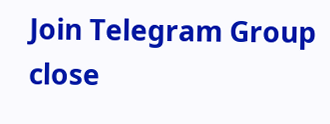Join Telegram Group
close